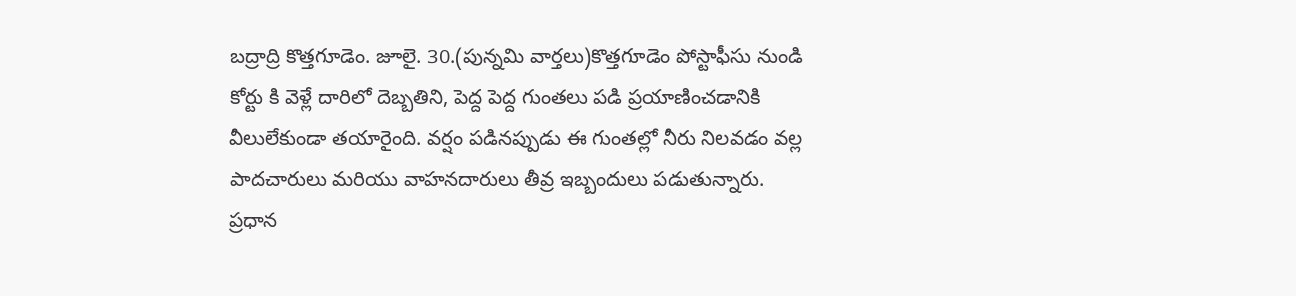బద్రాద్రి కొత్తగూడెం. జూలై. 30.(పున్నమి వార్తలు)కొత్తగూడెం పోస్టాఫీసు నుండి కోర్టు కి వెళ్లే దారిలో దెబ్బతిని, పెద్ద పెద్ద గుంతలు పడి ప్రయాణించడానికి వీలులేకుండా తయారైంది. వర్షం పడినప్పుడు ఈ గుంతల్లో నీరు నిలవడం వల్ల పాదచారులు మరియు వాహనదారులు తీవ్ర ఇబ్బందులు పడుతున్నారు.
ప్రధాన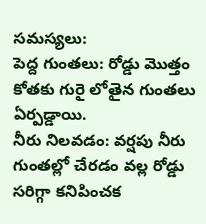సమస్యలు:
పెద్ద గుంతలు: రోడ్డు మొత్తం కోతకు గురై లోతైన గుంతలు ఏర్పడ్డాయి.
నీరు నిలవడం: వర్షపు నీరు గుంతల్లో చేరడం వల్ల రోడ్డు సరిగ్గా కనిపించక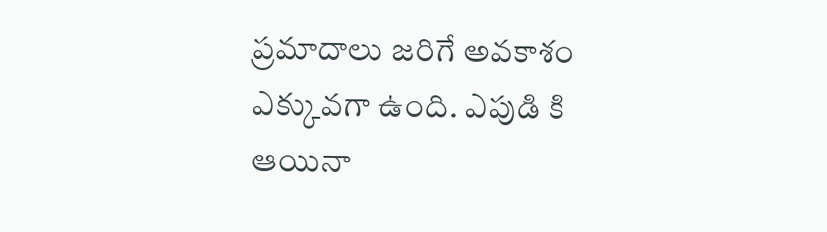ప్రమాదాలు జరిగే అవకాశం ఎక్కువగా ఉంది. ఎపుడి కి ఆయినా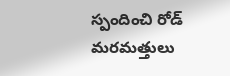స్పందించి రోడ్ మరమత్తులు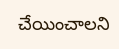చేయించాలని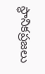స్థానికప్రజలు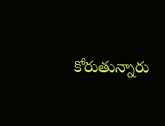కోరుతున్నారు